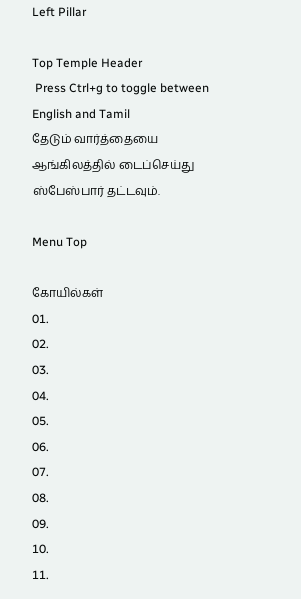Left Pillar

Top Temple Header
 Press Ctrl+g to toggle between English and Tamil
தேடும் வார்த்தையை ஆங்கிலத்தில் டைப்செய்து ஸ்பேஸ்பார் தட்டவும்.

Menu Top

கோயில்கள்
01.
02.
03.
04.
05.
06.
07.
08.
09.
10.
11.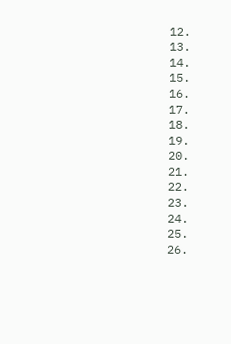12.
13.
14.
15.
16.
17.
18.
19.
20.
21.
22.
23.
24.
25.
26.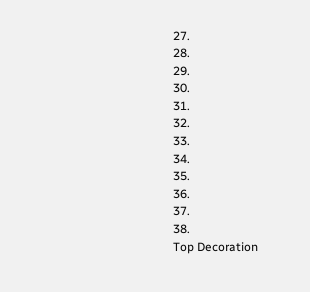27.
28.
29.
30.
31.
32.
33.
34.
35.
36.
37.
38.
Top Decoration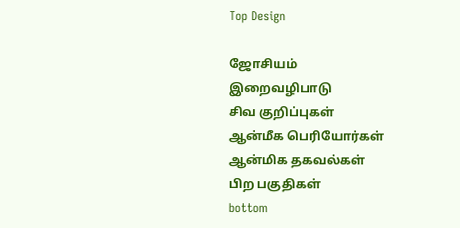Top Design

ஜோசியம்
இறைவழிபாடு
சிவ குறிப்புகள்
ஆன்மீக பெரியோர்கள்
ஆன்மிக தகவல்கள்
பிற பகுதிகள்
bottom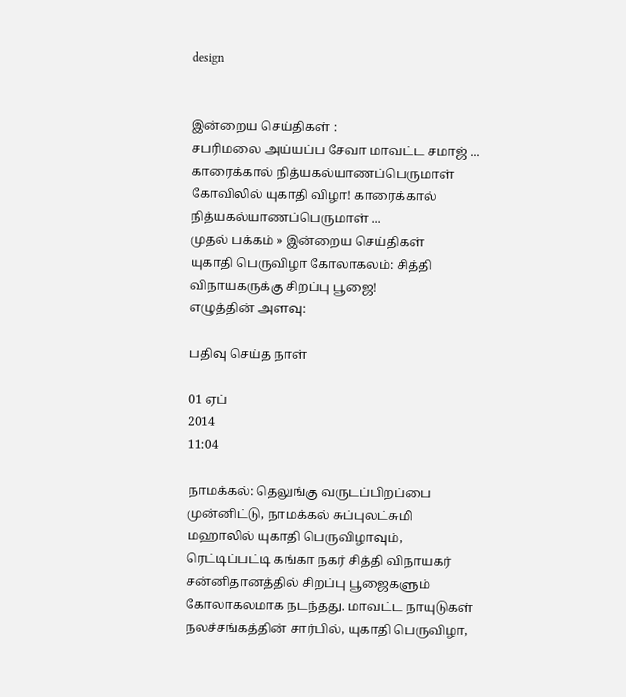design


இன்றைய செய்திகள் :
சபரிமலை அய்யப்ப சேவா மாவட்ட சமாஜ் ... காரைக்கால் நித்யகல்யாணப்பெருமாள்  கோவிலில் யுகாதி விழா! காரைக்கால் நித்யகல்யாணப்பெருமாள் ...
முதல் பக்கம் » இன்றைய செய்திகள்
யுகாதி பெருவிழா கோலாகலம்: சித்தி விநாயகருக்கு சிறப்பு பூஜை!
எழுத்தின் அளவு:

பதிவு செய்த நாள்

01 ஏப்
2014
11:04

நாமக்கல்: தெலுங்கு வருடப்பிறப்பை முன்னிட்டு, நாமக்கல் சுப்புலட்சுமி மஹாலில் யுகாதி பெருவிழாவும், ரெட்டிப்பட்டி கங்கா நகர் சித்தி விநாயகர் சன்னிதானத்தில் சிறப்பு பூஜைகளும் கோலாகலமாக நடந்தது. மாவட்ட நாயுடுகள் நலச்சங்கத்தின் சார்பில், யுகாதி பெருவிழா,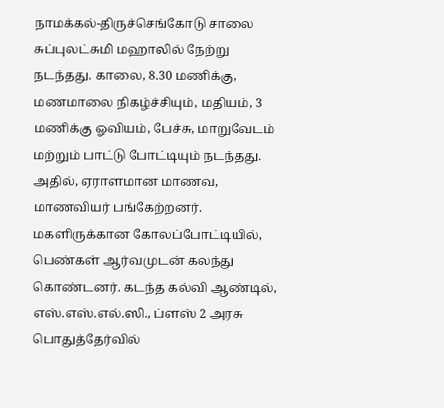நாமக்கல்-திருச்செங்கோடு சாலை சுப்புலட்சுமி மஹாலில் நேற்று நடந்தது. காலை, 8.30 மணிக்கு, மணமாலை நிகழ்ச்சியும், மதியம், 3 மணிக்கு ஓவியம், பேச்சு, மாறுவேடம் மற்றும் பாட்டு போட்டியும் நடந்தது. அதில், ஏராளமான மாணவ, மாணவியர் பங்கேற்றனர். மகளிருக்கான கோலப்போட்டியில், பெண்கள் ஆர்வமுடன் கலந்து கொண்டனர். கடந்த கல்வி ஆண்டில், எஸ்.எஸ்.எல்.ஸி., ப்ளஸ் 2 அரசு பொதுத்தேர்வில்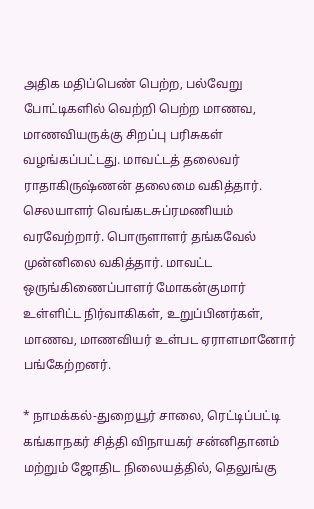அதிக மதிப்பெண் பெற்ற, பல்வேறு போட்டிகளில் வெற்றி பெற்ற மாணவ, மாணவியருக்கு சிறப்பு பரிசுகள் வழங்கப்பட்டது. மாவட்டத் தலைவர் ராதாகிருஷ்ணன் தலைமை வகித்தார். செலயாளர் வெங்கடசுப்ரமணியம் வரவேற்றார். பொருளாளர் தங்கவேல் முன்னிலை வகித்தார். மாவட்ட ஒருங்கிணைப்பாளர் மோகன்குமார் உள்ளிட்ட நிர்வாகிகள், உறுப்பினர்கள், மாணவ, மாணவியர் உள்பட ஏராளமானோர் பங்கேற்றனர்.

* நாமக்கல்-துறையூர் சாலை, ரெட்டிப்பட்டி கங்காநகர் சித்தி விநாயகர் சன்னிதானம் மற்றும் ஜோதிட நிலையத்தில், தெலுங்கு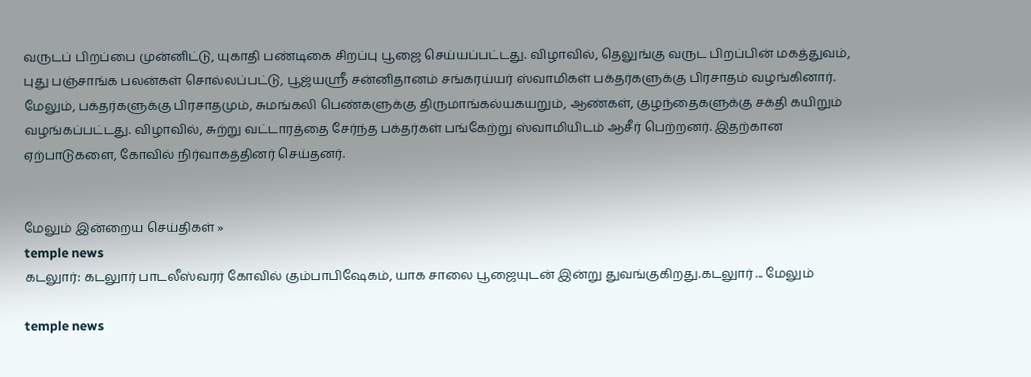வருடப் பிறப்பை முன்னிட்டு, யுகாதி பண்டிகை சிறப்பு பூஜை செய்யப்பட்டது. விழாவில், தெலுங்கு வருட பிறப்பின் மகத்துவம், புது பஞ்சாங்க பலன்கள் சொல்லப்பட்டு, பூஜ்யஸ்ரீ சன்னிதானம் சங்கரய்யர் ஸ்வாமிகள் பக்தர்களுக்கு பிரசாதம் வழங்கினார். மேலும், பக்தர்களுக்கு பிரசாதமும், சுமங்கலி பெண்களுக்கு திருமாங்கல்யகயறும், ஆண்கள், குழந்தைகளுக்கு சக்தி கயிறும் வழங்கப்பட்டது. விழாவில், சுற்று வட்டாரத்தை சேர்ந்த பக்தர்கள் பங்கேற்று ஸ்வாமியிடம் ஆசீர் பெற்றனர். இதற்கான ஏற்பாடுகளை, கோவில் நிர்வாகத்தினர் செய்தனர்.


மேலும் இன்றைய செய்திகள் »
temple news
கடலுார்: கடலுார் பாடலீஸ்வரர் கோவில் கும்பாபிஷேகம், யாக சாலை பூஜையுடன் இன்று துவங்குகிறது.கடலுார் ... மேலும்

temple news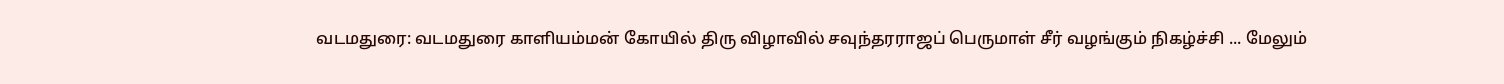வடமதுரை: வடமதுரை காளியம்மன் கோயில் திரு விழாவில் சவுந்தரராஜப் பெருமாள் சீர் வழங்கும் நிகழ்ச்சி ... மேலும்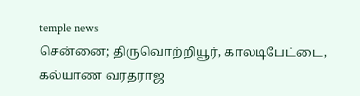temple news
சென்னை; திருவொற்றியூர், காலடிபேட்டை, கல்யாண வரதராஜ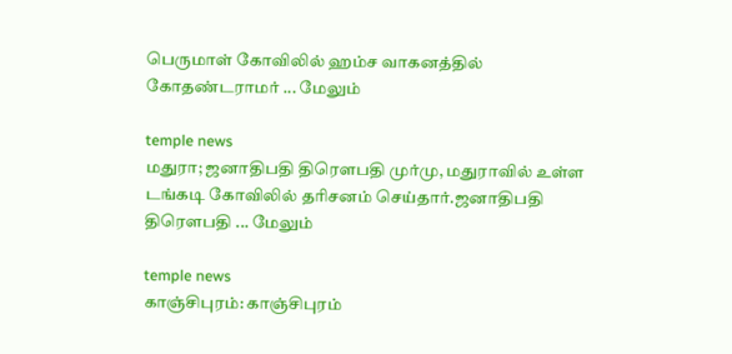பெருமாள் கோவிலில் ஹம்ச வாகனத்தில் கோதண்டராமர் ... மேலும்

temple news
மதுரா; ஜனாதிபதி திரௌபதி முர்மு, மதுராவில் உள்ள டங்கடி கோவிலில் தரிசனம் செய்தார்.ஜனாதிபதி திரௌபதி ... மேலும்

temple news
காஞ்சிபுரம்: காஞ்சிபுரம்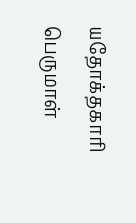யதோக்தகாரி பெருமாள்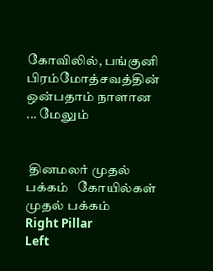கோவிலில், பங்குனி பிரம்மோத்சவத்தின் ஒன்பதாம் நாளான ... மேலும்


 தினமலர் முதல் பக்கம்   கோயில்கள் முதல் பக்கம்
Right Pillar
Left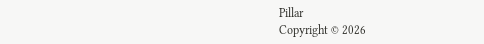Pillar
Copyright © 2026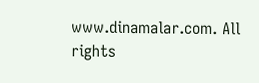www.dinamalar.com. All rights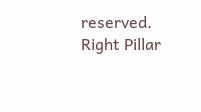reserved.
Right Pillar